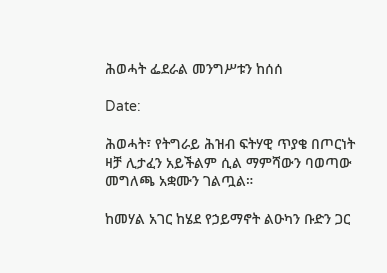ሕወሓት ፌደራል መንግሥቱን ከሰሰ

Date:

ሕወሓት፣ የትግራይ ሕዝብ ፍትሃዊ ጥያቄ በጦርነት ዛቻ ሊታፈን አይችልም ሲል ማምሻውን ባወጣው መግለጫ አቋሙን ገልጧል።

ከመሃል አገር ከሄደ የኃይማኖት ልዑካን ቡድን ጋር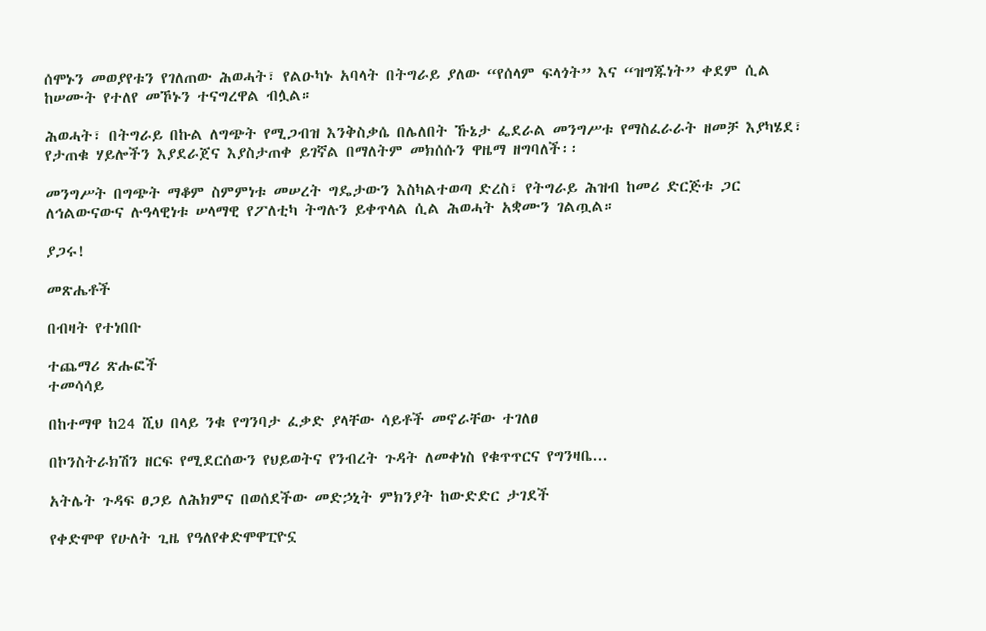ሰሞኑን መወያየቱን የገለጠው ሕወሓት፣ የልዑካኑ አባላት በትግራይ ያለው “የሰላም ፍላጎት” እና “ዝግጁነት” ቀደም ሲል ከሠሙት የተለየ መኾኑን ተናግረዋል ብሏል።

ሕወሓት፣ በትግራይ በኩል ለግጭት የሚጋብዝ እንቅስቃሴ በሌለበት ኹኔታ ፌደራል መንግሥቱ የማስፈራራት ዘመቻ እያካሄደ፣ የታጠቁ ሃይሎችን እያደራጀና እያስታጠቀ ይገኛል በማለትም መክሰሱን ዋዜማ ዘግባለች፡፡

መንግሥት በግጭት ማቆም ስምምነቱ መሠረት ግዴታውን እስካልተወጣ ድረስ፣ የትግራይ ሕዝብ ከመሪ ድርጅቱ ጋር ለኅልውናውና ሉዓላዊነቱ ሠላማዊ የፖለቲካ ትግሉን ይቀጥላል ሲል ሕወሓት አቋሙን ገልጧል።

ያጋሩ!

መጽሔቶች

በብዛት የተነበቡ

ተጨማሪ ጽሑፎች
ተመሳሳይ

በከተማዋ ከ24 ሺህ በላይ ንቁ የግንባታ ፈቃድ ያላቸው ሳይቶች መኖራቸው ተገለፀ

በኮንስትራክሽን ዘርፍ የሚደርሰውን የህይወትና የንብረት ጉዳት ለመቀነስ የቁጥጥርና የግንዛቤ...

አትሌት ጉዳፍ ፀጋይ ለሕክምና በወሰደችው መድኃኒት ምክንያት ከውድድር ታገደች

የቀድሞዋ የሁለት ጊዜ የዓለየቀድሞዋፒዮኗ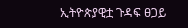ኢትዮጵያዊቷ ጉዳፍ ፀጋይ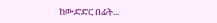ከውድድር በፊት...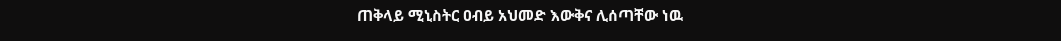ጠቅላይ ሚኒስትር ዐብይ አህመድ እውቅና ሊሰጣቸው ነዉ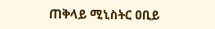ጠቅላይ ሚኒስትር ዐቢይ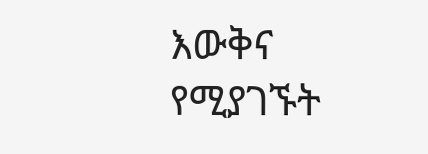እውቅና የሚያገኙት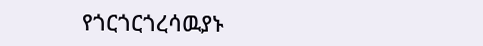የጎርጎርጎረሳዉያኑ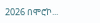2026 በሞሮኮ...